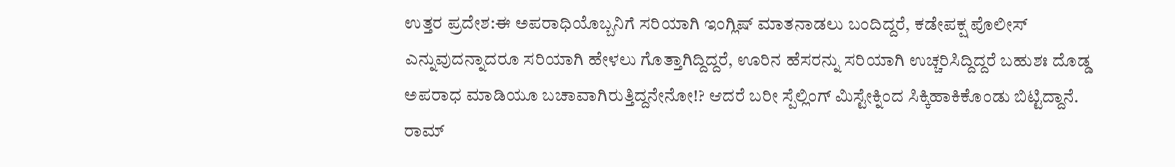ಉತ್ತರ ಪ್ರದೇಶ:ಈ ಅಪರಾಧಿಯೊಬ್ಬನಿಗೆ ಸರಿಯಾಗಿ ಇಂಗ್ಲಿಷ್ ಮಾತನಾಡಲು ಬಂದಿದ್ದರೆ, ಕಡೇಪಕ್ಷ ಪೊಲೀಸ್ ಎನ್ನುವುದನ್ನಾದರೂ ಸರಿಯಾಗಿ ಹೇಳಲು ಗೊತ್ತಾಗಿದ್ದಿದ್ದರೆ, ಊರಿನ ಹೆಸರನ್ನು ಸರಿಯಾಗಿ ಉಚ್ಚರಿಸಿದ್ದಿದ್ದರೆ ಬಹುಶಃ ದೊಡ್ಡ ಅಪರಾಧ ಮಾಡಿಯೂ ಬಚಾವಾಗಿರುತ್ತಿದ್ದನೇನೋ!? ಆದರೆ ಬರೀ ಸ್ಪೆಲ್ಲಿಂಗ್ ಮಿಸ್ಟೇಕ್ನಿಂದ ಸಿಕ್ಕಿಹಾಕಿಕೊಂಡು ಬಿಟ್ಟಿದ್ದಾನೆ.
ರಾಮ್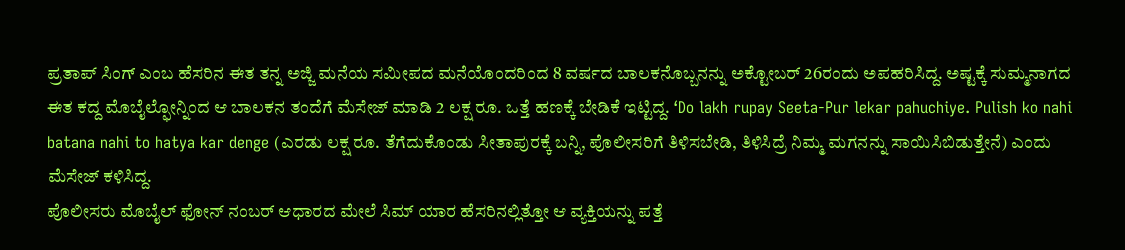ಪ್ರತಾಪ್ ಸಿಂಗ್ ಎಂಬ ಹೆಸರಿನ ಈತ ತನ್ನ ಅಜ್ಜಿ ಮನೆಯ ಸಮೀಪದ ಮನೆಯೊಂದರಿಂದ 8 ವರ್ಷದ ಬಾಲಕನೊಬ್ಬನನ್ನು ಅಕ್ಟೋಬರ್ 26ರಂದು ಅಪಹರಿಸಿದ್ದ. ಅಷ್ಟಕ್ಕೆ ಸುಮ್ಮನಾಗದ ಈತ ಕದ್ದ ಮೊಬೈಲ್ಫೋನ್ನಿಂದ ಆ ಬಾಲಕನ ತಂದೆಗೆ ಮೆಸೇಜ್ ಮಾಡಿ 2 ಲಕ್ಷ ರೂ. ಒತ್ತೆ ಹಣಕ್ಕೆ ಬೇಡಿಕೆ ಇಟ್ಟಿದ್ದ. ‘Do lakh rupay Seeta-Pur lekar pahuchiye. Pulish ko nahi batana nahi to hatya kar denge (ಎರಡು ಲಕ್ಷ ರೂ. ತೆಗೆದುಕೊಂಡು ಸೀತಾಪುರಕ್ಕೆ ಬನ್ನಿ, ಪೊಲೀಸರಿಗೆ ತಿಳಿಸಬೇಡಿ, ತಿಳಿಸಿದ್ರೆ ನಿಮ್ಮ ಮಗನನ್ನು ಸಾಯಿಸಿಬಿಡುತ್ತೇನೆ) ಎಂದು ಮೆಸೇಜ್ ಕಳಿಸಿದ್ದ.
ಪೊಲೀಸರು ಮೊಬೈಲ್ ಫೋನ್ ನಂಬರ್ ಆಧಾರದ ಮೇಲೆ ಸಿಮ್ ಯಾರ ಹೆಸರಿನಲ್ಲಿತ್ತೋ ಆ ವ್ಯಕ್ತಿಯನ್ನು ಪತ್ತೆ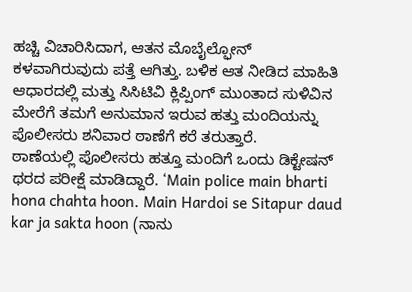ಹಚ್ಚಿ ವಿಚಾರಿಸಿದಾಗ, ಆತನ ಮೊಬೈಲ್ಫೋನ್ ಕಳವಾಗಿರುವುದು ಪತ್ತೆ ಆಗಿತ್ತು. ಬಳಿಕ ಆತ ನೀಡಿದ ಮಾಹಿತಿ ಆಧಾರದಲ್ಲಿ ಮತ್ತು ಸಿಸಿಟಿವಿ ಕ್ಲಿಪ್ಪಿಂಗ್ ಮುಂತಾದ ಸುಳಿವಿನ ಮೇರೆಗೆ ತಮಗೆ ಅನುಮಾನ ಇರುವ ಹತ್ತು ಮಂದಿಯನ್ನು ಪೊಲೀಸರು ಶನಿವಾರ ಠಾಣೆಗೆ ಕರೆ ತರುತ್ತಾರೆ.
ಠಾಣೆಯಲ್ಲಿ ಪೊಲೀಸರು ಹತ್ತೂ ಮಂದಿಗೆ ಒಂದು ಡಿಕ್ಟೇಷನ್ ಥರದ ಪರೀಕ್ಷೆ ಮಾಡಿದ್ದಾರೆ. ‘Main police main bharti hona chahta hoon. Main Hardoi se Sitapur daud kar ja sakta hoon (ನಾನು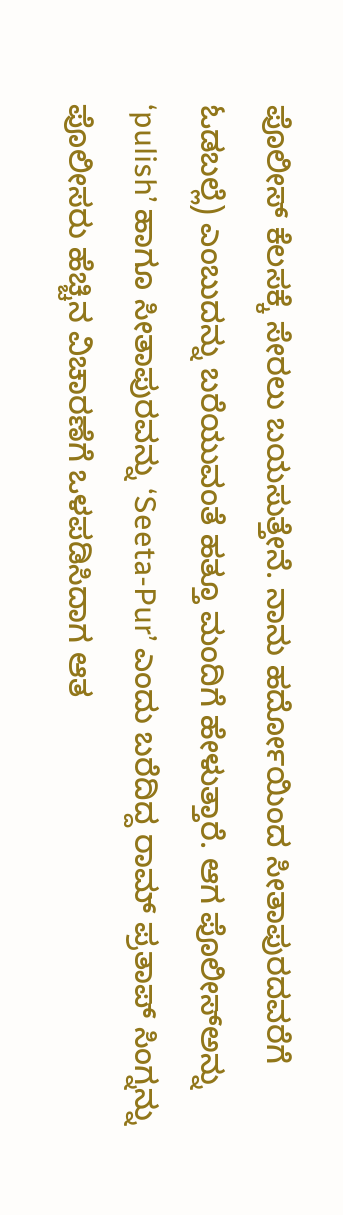ಪೊಲೀಸ್ ಕೆಲಸಕ್ಕೆ ಸೇರಲು ಬಯಸುತ್ತೇನೆ. ನಾನು ಹರ್ದೋಯಿಂದ ಸೀತಾಪುರದವರೆಗೆ ಓಡಬಲ್ಲೆ) ಎಂಬುದನ್ನು ಬರೆಯುವಂತೆ ಹತ್ತೂ ಮಂದಿಗೆ ಹೇಳುತ್ತಾರೆ. ಆಗ ಪೊಲೀಸ್ಅನ್ನು ‘pulish’ ಹಾಗೂ ಸೀತಾಪುರವನ್ನು ‘Seeta-Pur’ ಎಂದು ಬರೆದಿದ್ದ ರಾಮ್ ಪ್ರತಾಪ್ ಸಿಂಗ್ನನ್ನು ಪೊಲೀಸರು ಹೆಚ್ಚಿನ ವಿಚಾರಣೆಗೆ ಒಳಪಡಿಸಿದಾಗ ಆತ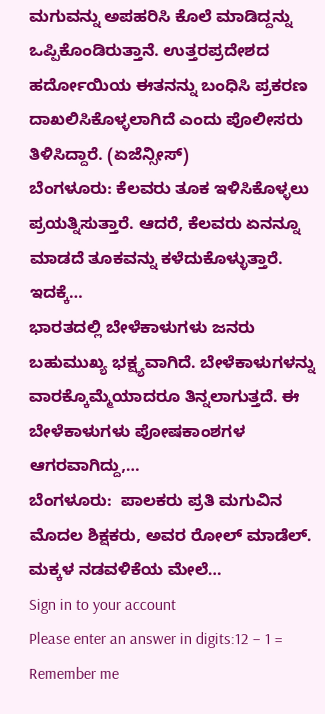ಮಗುವನ್ನು ಅಪಹರಿಸಿ ಕೊಲೆ ಮಾಡಿದ್ದನ್ನು ಒಪ್ಪಿಕೊಂಡಿರುತ್ತಾನೆ. ಉತ್ತರಪ್ರದೇಶದ ಹರ್ದೋಯಿಯ ಈತನನ್ನು ಬಂಧಿಸಿ ಪ್ರಕರಣ ದಾಖಲಿಸಿಕೊಳ್ಳಲಾಗಿದೆ ಎಂದು ಪೊಲೀಸರು ತಿಳಿಸಿದ್ದಾರೆ. (ಏಜೆನ್ಸೀಸ್)
ಬೆಂಗಳೂರು: ಕೆಲವರು ತೂಕ ಇಳಿಸಿಕೊಳ್ಳಲು ಪ್ರಯತ್ನಿಸುತ್ತಾರೆ. ಆದರೆ, ಕೆಲವರು ಏನನ್ನೂ ಮಾಡದೆ ತೂಕವನ್ನು ಕಳೆದುಕೊಳ್ಳುತ್ತಾರೆ. ಇದಕ್ಕೆ…
ಭಾರತದಲ್ಲಿ ಬೇಳೆಕಾಳುಗಳು ಜನರು ಬಹುಮುಖ್ಯ ಭಕ್ಷ್ಯವಾಗಿದೆ. ಬೇಳೆಕಾಳುಗಳನ್ನು ವಾರಕ್ಕೊಮ್ಮೆಯಾದರೂ ತಿನ್ನಲಾಗುತ್ತದೆ. ಈ ಬೇಳೆಕಾಳುಗಳು ಪೋಷಕಾಂಶಗಳ ಆಗರವಾಗಿದ್ದು,…
ಬೆಂಗಳೂರು:  ಪಾಲಕರು ಪ್ರತಿ ಮಗುವಿನ ಮೊದಲ ಶಿಕ್ಷಕರು, ಅವರ ರೋಲ್ ಮಾಡೆಲ್. ಮಕ್ಕಳ ನಡವಳಿಕೆಯ ಮೇಲೆ…
Sign in to your account
Please enter an answer in digits:12 − 1 =
Remember me